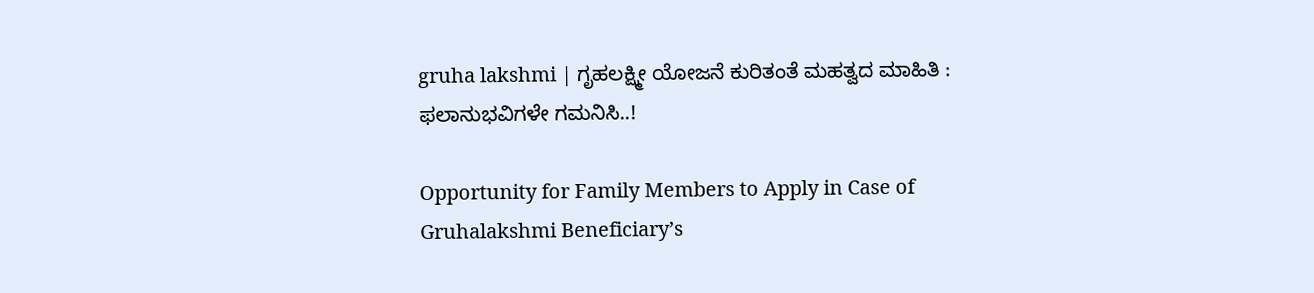gruha lakshmi | ಗೃಹಲಕ್ಷ್ಮೀ ಯೋಜನೆ ಕುರಿತಂತೆ ಮಹತ್ವದ ಮಾಹಿತಿ : ಫಲಾನುಭವಿಗಳೇ ಗಮನಿಸಿ..!

Opportunity for Family Members to Apply in Case of Gruhalakshmi Beneficiary’s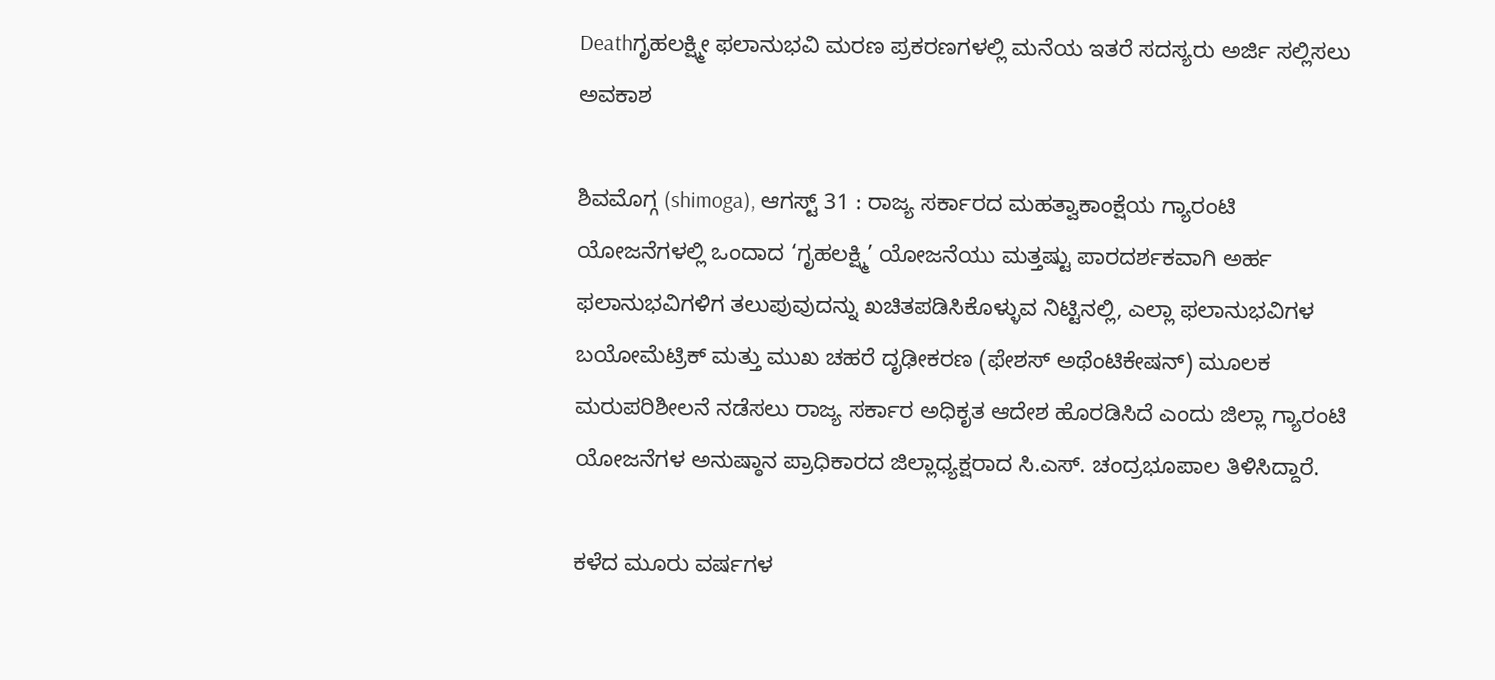Deathಗೃಹಲಕ್ಷ್ಮೀ ಫಲಾನುಭವಿ ಮರಣ ಪ್ರಕರಣಗಳಲ್ಲಿ ಮನೆಯ ಇತರೆ ಸದಸ್ಯರು ಅರ್ಜಿ ಸಲ್ಲಿಸಲು ಅವಕಾಶ

ಶಿವಮೊಗ್ಗ (shimoga), ಆಗಸ್ಟ್ 31 : ರಾಜ್ಯ ಸರ್ಕಾರದ ಮಹತ್ವಾಕಾಂಕ್ಷೆಯ ಗ್ಯಾರಂಟಿ ಯೋಜನೆಗಳಲ್ಲಿ ಒಂದಾದ ‘ಗೃಹಲಕ್ಷ್ಮಿ’ ಯೋಜನೆಯು ಮತ್ತಷ್ಟು ಪಾರದರ್ಶಕವಾಗಿ ಅರ್ಹ ಫಲಾನುಭವಿಗಳಿಗ ತಲುಪುವುದನ್ನು ಖಚಿತಪಡಿಸಿಕೊಳ್ಳುವ ನಿಟ್ಟಿನಲ್ಲಿ, ಎಲ್ಲಾ ಫಲಾನುಭವಿಗಳ ಬಯೋಮೆಟ್ರಿಕ್ ಮತ್ತು ಮುಖ ಚಹರೆ ದೃಢೀಕರಣ (ಫೇಶಸ್ ಅಥೆಂಟಿಕೇಷನ್) ಮೂಲಕ ಮರುಪರಿಶೀಲನೆ ನಡೆಸಲು ರಾಜ್ಯ ಸರ್ಕಾರ ಅಧಿಕೃತ ಆದೇಶ ಹೊರಡಿಸಿದೆ ಎಂದು ಜಿಲ್ಲಾ ಗ್ಯಾರಂಟಿ ಯೋಜನೆಗಳ ಅನುಷ್ಠಾನ ಪ್ರಾಧಿಕಾರದ ಜಿಲ್ಲಾಧ್ಯಕ್ಷರಾದ ಸಿ.ಎಸ್. ಚಂದ್ರಭೂಪಾಲ ತಿಳಿಸಿದ್ದಾರೆ.

ಕಳೆದ ಮೂರು ವರ್ಷಗಳ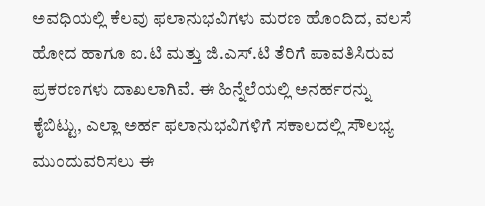ಅವಧಿಯಲ್ಲಿ ಕೆಲವು ಫಲಾನುಭವಿಗಳು ಮರಣ ಹೊಂದಿದ, ವಲಸೆ ಹೋದ ಹಾಗೂ ಐ.ಟಿ ಮತ್ತು ಜಿ.ಎಸ್.ಟಿ ತೆರಿಗೆ ಪಾವತಿಸಿರುವ ಪ್ರಕರಣಗಳು ದಾಖಲಾಗಿವೆ. ಈ ಹಿನ್ನೆಲೆಯಲ್ಲಿ ಅನರ್ಹರನ್ನು ಕೈಬಿಟ್ಟು, ಎಲ್ಲಾ ಅರ್ಹ ಫಲಾನುಭವಿಗಳಿಗೆ ಸಕಾಲದಲ್ಲಿ ಸೌಲಭ್ಯ ಮುಂದುವರಿಸಲು ಈ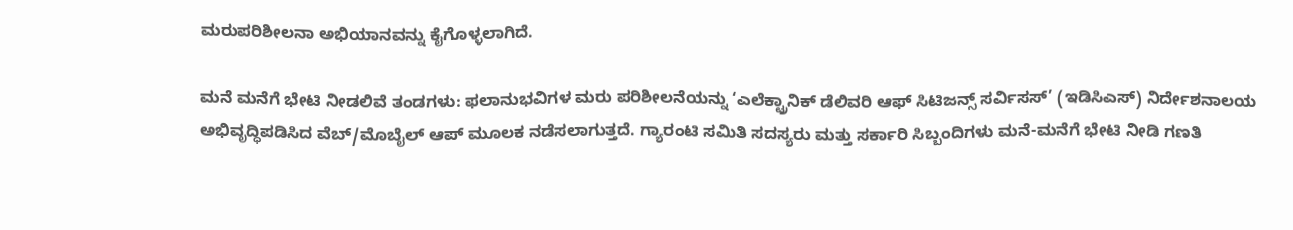ಮರುಪರಿಶೀಲನಾ ಅಭಿಯಾನವನ್ನು ಕೈಗೊಳ್ಳಲಾಗಿದೆ.

ಮನೆ ಮನೆಗೆ ಭೇಟಿ ನೀಡಲಿವೆ ತಂಡಗಳು: ಫಲಾನುಭವಿಗಳ ಮರು ಪರಿಶೀಲನೆಯನ್ನು ‘ಎಲೆಕ್ಟ್ರಾನಿಕ್ ಡೆಲಿವರಿ ಆಫ್ ಸಿಟಿಜನ್ಸ್ ಸರ್ವಿಸಸ್’ (ಇಡಿಸಿಎಸ್) ನಿರ್ದೇಶನಾಲಯ ಅಭಿವೃದ್ಧಿಪಡಿಸಿದ ವೆಬ್/ಮೊಬೈಲ್ ಆಪ್ ಮೂಲಕ ನಡೆಸಲಾಗುತ್ತದೆ. ಗ್ಯಾರಂಟಿ ಸಮಿತಿ ಸದಸ್ಯರು ಮತ್ತು ಸರ್ಕಾರಿ ಸಿಬ್ಬಂದಿಗಳು ಮನೆ-ಮನೆಗೆ ಭೇಟಿ ನೀಡಿ ಗಣತಿ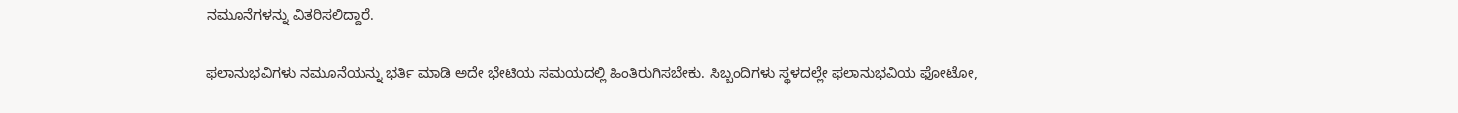ನಮೂನೆಗಳನ್ನು ವಿತರಿಸಲಿದ್ದಾರೆ.

ಫಲಾನುಭವಿಗಳು ನಮೂನೆಯನ್ನು ಭರ್ತಿ ಮಾಡಿ ಅದೇ ಭೇಟಿಯ ಸಮಯದಲ್ಲಿ ಹಿಂತಿರುಗಿಸಬೇಕು. ಸಿಬ್ಬಂದಿಗಳು ಸ್ಥಳದಲ್ಲೇ ಫಲಾನುಭವಿಯ ಫೋಟೋ,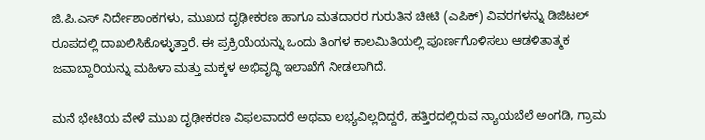ಜಿ.ಪಿ.ಎಸ್ ನಿರ್ದೇಶಾಂಕಗಳು, ಮುಖದ ದೃಢೀಕರಣ ಹಾಗೂ ಮತದಾರರ ಗುರುತಿನ ಚೀಟಿ (ಎಪಿಕ್) ವಿವರಗಳನ್ನು ಡಿಜಿಟಲ್ ರೂಪದಲ್ಲಿ ದಾಖಲಿಸಿಕೊಳ್ಳುತ್ತಾರೆ. ಈ ಪ್ರಕ್ರಿಯೆಯನ್ನು ಒಂದು ತಿಂಗಳ ಕಾಲಮಿತಿಯಲ್ಲಿ ಪೂರ್ಣಗೊಳಿಸಲು ಆಡಳಿತಾತ್ಮಕ ಜವಾಬ್ದಾರಿಯನ್ನು ಮಹಿಳಾ ಮತ್ತು ಮಕ್ಕಳ ಅಭಿವೃದ್ಧಿ ಇಲಾಖೆಗೆ ನೀಡಲಾಗಿದೆ.

ಮನೆ ಭೇಟಿಯ ವೇಳೆ ಮುಖ ದೃಢೀಕರಣ ವಿಫಲವಾದರೆ ಅಥವಾ ಲಭ್ಯವಿಲ್ಲದಿದ್ದರೆ, ಹತ್ತಿರದಲ್ಲಿರುವ ನ್ಯಾಯಬೆಲೆ ಅಂಗಡಿ, ಗ್ರಾಮ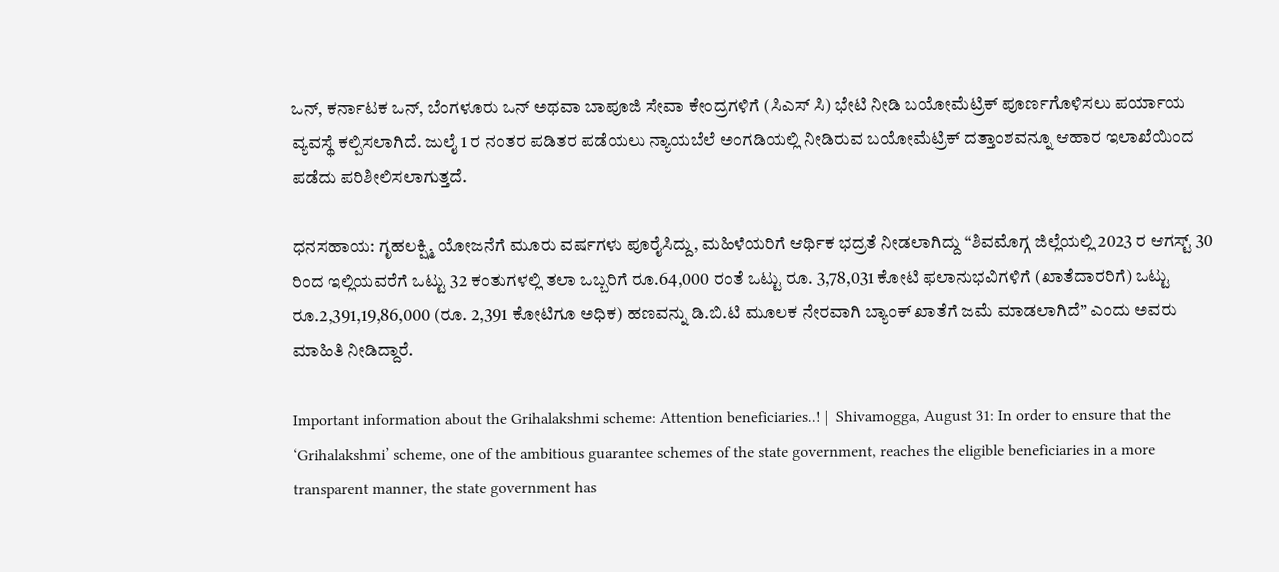ಒನ್, ಕರ್ನಾಟಕ ಒನ್, ಬೆಂಗಳೂರು ಒನ್ ಅಥವಾ ಬಾಪೂಜಿ ಸೇವಾ ಕೇಂದ್ರಗಳಿಗೆ (ಸಿಎಸ್ ಸಿ) ಭೇಟಿ ನೀಡಿ ಬಯೋಮೆಟ್ರಿಕ್ ಪೂರ್ಣಗೊಳಿಸಲು ಪರ್ಯಾಯ ವ್ಯವಸ್ಥೆ ಕಲ್ಪಿಸಲಾಗಿದೆ. ಜುಲೈ 1 ರ ನಂತರ ಪಡಿತರ ಪಡೆಯಲು ನ್ಯಾಯಬೆಲೆ ಅಂಗಡಿಯಲ್ಲಿ ನೀಡಿರುವ ಬಯೋಮೆಟ್ರಿಕ್ ದತ್ತಾಂಶವನ್ನೂ ಆಹಾರ ಇಲಾಖೆಯಿಂದ ಪಡೆದು ಪರಿಶೀಲಿಸಲಾಗುತ್ತದೆ.

ಧನಸಹಾಯ: ಗೃಹಲಕ್ಷ್ಮಿ ಯೋಜನೆಗೆ ಮೂರು ವರ್ಷಗಳು ಪೂರೈಸಿದ್ದು, ಮಹಿಳೆಯರಿಗೆ ಆರ್ಥಿಕ ಭದ್ರತೆ ನೀಡಲಾಗಿದ್ದು “ಶಿವಮೊಗ್ಗ ಜಿಲ್ಲೆಯಲ್ಲಿ 2023 ರ ಆಗಸ್ಟ್ 30 ರಿಂದ ಇಲ್ಲಿಯವರೆಗೆ ಒಟ್ಟು 32 ಕಂತುಗಳಲ್ಲಿ ತಲಾ ಒಬ್ಬರಿಗೆ ರೂ.64,000 ರಂತೆ ಒಟ್ಟು ರೂ. 3,78,031 ಕೋಟಿ ಫಲಾನುಭವಿಗಳಿಗೆ (ಖಾತೆದಾರರಿಗೆ) ಒಟ್ಟು ರೂ.2,391,19,86,000 (ರೂ. 2,391 ಕೋಟಿಗೂ ಅಧಿಕ) ಹಣವನ್ನು ಡಿ.ಬಿ.ಟಿ ಮೂಲಕ ನೇರವಾಗಿ ಬ್ಯಾಂಕ್ ಖಾತೆಗೆ ಜಮೆ ಮಾಡಲಾಗಿದೆ” ಎಂದು ಅವರು ಮಾಹಿತಿ ನೀಡಿದ್ದಾರೆ.

Important information about the Grihalakshmi scheme: Attention beneficiaries..! |  Shivamogga, August 31: In order to ensure that the ‘Grihalakshmi’ scheme, one of the ambitious guarantee schemes of the state government, reaches the eligible beneficiaries in a more transparent manner, the state government has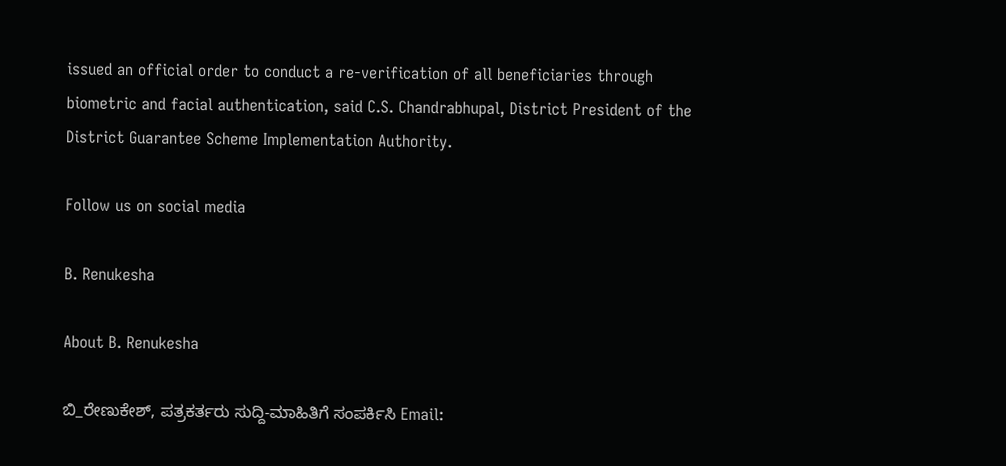issued an official order to conduct a re-verification of all beneficiaries through biometric and facial authentication, said C.S. Chandrabhupal, District President of the District Guarantee Scheme Implementation Authority.

Follow us on social media

B. Renukesha

About B. Renukesha

ಬಿ_ರೇಣುಕೇಶ್, ಪತ್ರಕರ್ತರು ಸುದ್ದಿ-ಮಾಹಿತಿಗೆ ಸಂಪರ್ಕಿಸಿ Email: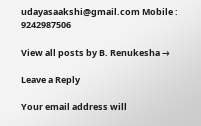udayasaakshi@gmail.com Mobile : 9242987506

View all posts by B. Renukesha →

Leave a Reply

Your email address will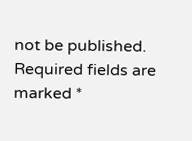not be published. Required fields are marked *